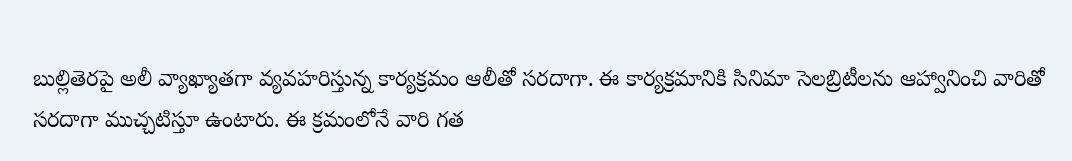బుల్లితెరపై అలీ వ్యాఖ్యాతగా వ్యవహరిస్తున్న కార్యక్రమం ఆలీతో సరదాగా. ఈ కార్యక్రమానికి సినిమా సెలబ్రిటీలను ఆహ్వానించి వారితో సరదాగా ముచ్చటిస్తూ ఉంటారు. ఈ క్రమంలోనే వారి గత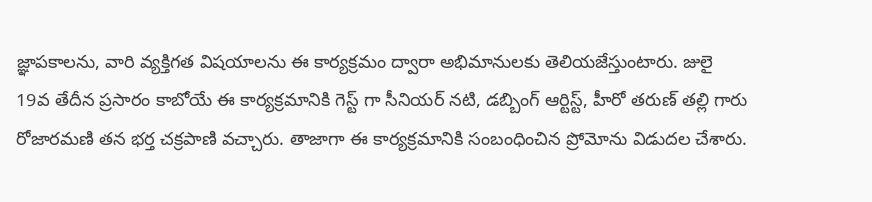జ్ఞాపకాలను, వారి వ్యక్తిగత విషయాలను ఈ కార్యక్రమం ద్వారా అభిమానులకు తెలియజేస్తుంటారు. జులై 19వ తేదీన ప్రసారం కాబోయే ఈ కార్యక్రమానికి గెస్ట్ గా సీనియర్ నటి, డబ్బింగ్ ఆర్టిస్ట్, హీరో తరుణ్ తల్లి గారు రోజారమణి తన భర్త చక్రపాణి వచ్చారు. తాజాగా ఈ కార్యక్రమానికి సంబంధించిన ప్రోమోను విడుదల చేశారు.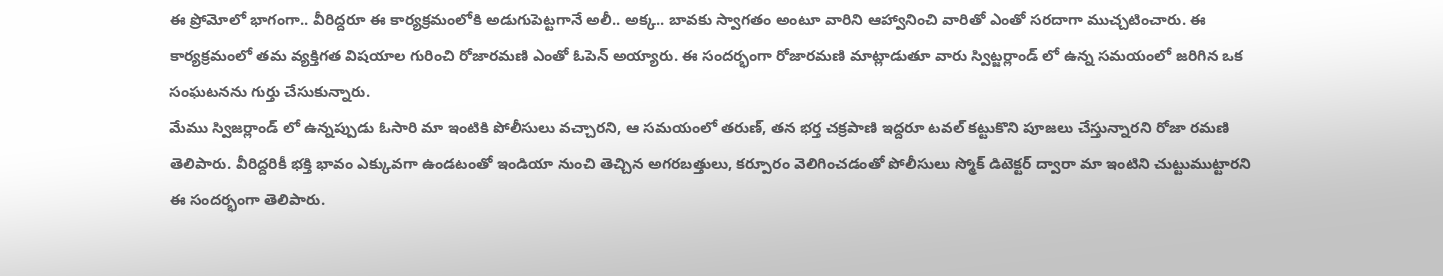ఈ ప్రోమోలో భాగంగా.. వీరిద్దరూ ఈ కార్యక్రమంలోకి అడుగుపెట్టగానే అలీ.. అక్క.. బావకు స్వాగతం అంటూ వారిని ఆహ్వానించి వారితో ఎంతో సరదాగా ముచ్చటించారు. ఈ కార్యక్రమంలో తమ వ్యక్తిగత విషయాల గురించి రోజారమణి ఎంతో ఓపెన్ అయ్యారు. ఈ సందర్భంగా రోజారమణి మాట్లాడుతూ వారు స్విట్జర్లాండ్ లో ఉన్న సమయంలో జరిగిన ఒక సంఘటనను గుర్తు చేసుకున్నారు.
మేము స్విజర్లాండ్ లో ఉన్నప్పుడు ఓసారి మా ఇంటికి పోలీసులు వచ్చారని, ఆ సమయంలో తరుణ్, తన భర్త చక్రపాణి ఇద్దరూ టవల్ కట్టుకొని పూజలు చేస్తున్నారని రోజా రమణి తెలిపారు. వీరిద్దరికీ భక్తి భావం ఎక్కువగా ఉండటంతో ఇండియా నుంచి తెచ్చిన అగరబత్తులు, కర్పూరం వెలిగించడంతో పోలీసులు స్మోక్ డిటెక్టర్ ద్వారా మా ఇంటిని చుట్టుముట్టారని ఈ సందర్భంగా తెలిపారు.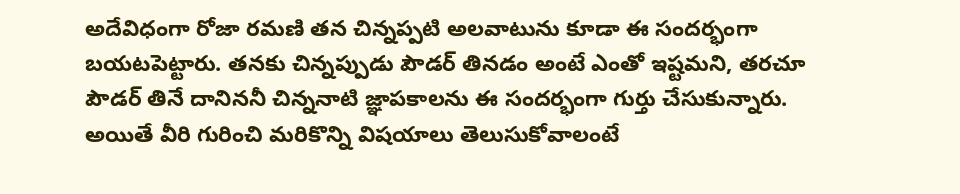అదేవిధంగా రోజా రమణి తన చిన్నప్పటి అలవాటును కూడా ఈ సందర్భంగా బయటపెట్టారు. తనకు చిన్నప్పుడు పౌడర్ తినడం అంటే ఎంతో ఇష్టమని, తరచూ పౌడర్ తినే దానిననీ చిన్ననాటి జ్ఞాపకాలను ఈ సందర్భంగా గుర్తు చేసుకున్నారు. అయితే వీరి గురించి మరికొన్ని విషయాలు తెలుసుకోవాలంటే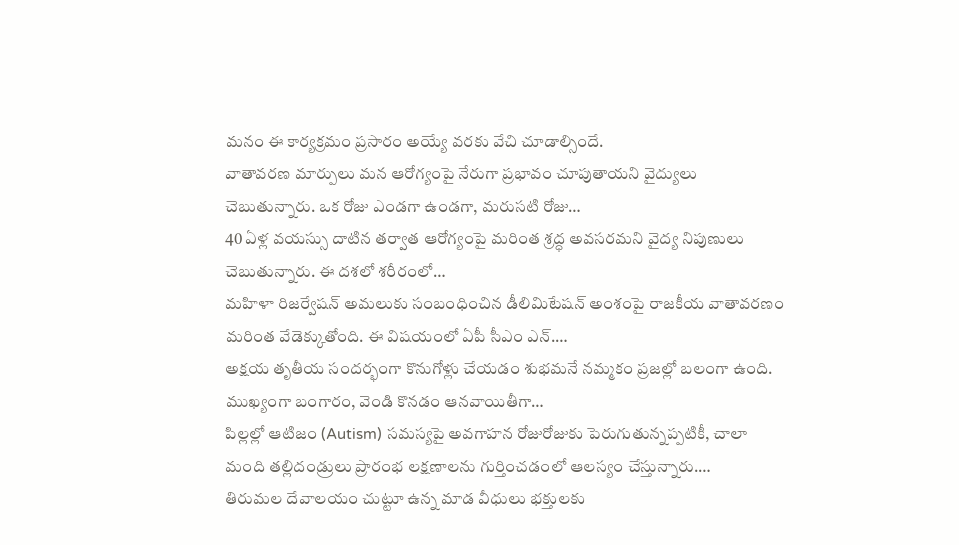మనం ఈ కార్యక్రమం ప్రసారం అయ్యే వరకు వేచి చూడాల్సిందే.
వాతావరణ మార్పులు మన ఆరోగ్యంపై నేరుగా ప్రభావం చూపుతాయని వైద్యులు చెబుతున్నారు. ఒక రోజు ఎండగా ఉండగా, మరుసటి రోజు…
40 ఏళ్ల వయస్సు దాటిన తర్వాత ఆరోగ్యంపై మరింత శ్రద్ధ అవసరమని వైద్య నిపుణులు చెబుతున్నారు. ఈ దశలో శరీరంలో…
మహిళా రిజర్వేషన్ అమలుకు సంబంధించిన డీలిమిటేషన్ అంశంపై రాజకీయ వాతావరణం మరింత వేడెక్కుతోంది. ఈ విషయంలో ఏపీ సీఎం ఎన్.…
అక్షయ తృతీయ సందర్భంగా కొనుగోళ్లు చేయడం శుభమనే నమ్మకం ప్రజల్లో బలంగా ఉంది. ముఖ్యంగా బంగారం, వెండి కొనడం ఆనవాయితీగా…
పిల్లల్లో ఆటిజం (Autism) సమస్యపై అవగాహన రోజురోజుకు పెరుగుతున్నప్పటికీ, చాలా మంది తల్లిదండ్రులు ప్రారంభ లక్షణాలను గుర్తించడంలో ఆలస్యం చేస్తున్నారు.…
తిరుమల దేవాలయం చుట్టూ ఉన్న మాడ వీధులు భక్తులకు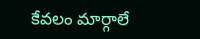కేవలం మార్గాలే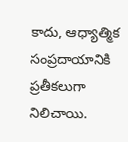కాదు, ఆధ్యాత్మిక సంప్రదాయానికి ప్రతీకలుగా నిలిచాయి.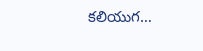కలియుగ…